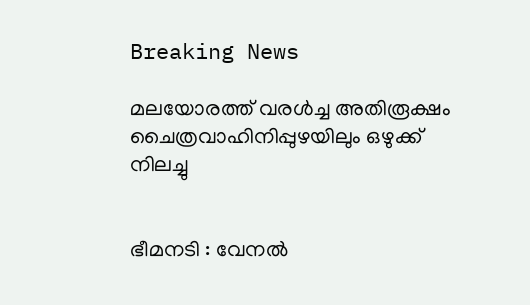Breaking News

മലയോരത്ത്‌ വരൾച്ച അതിരൂക്ഷം ചൈത്രവാഹിനിപ്പുഴയിലും ഒഴുക്ക് നിലച്ചു


ഭീമനടി : വേനൽ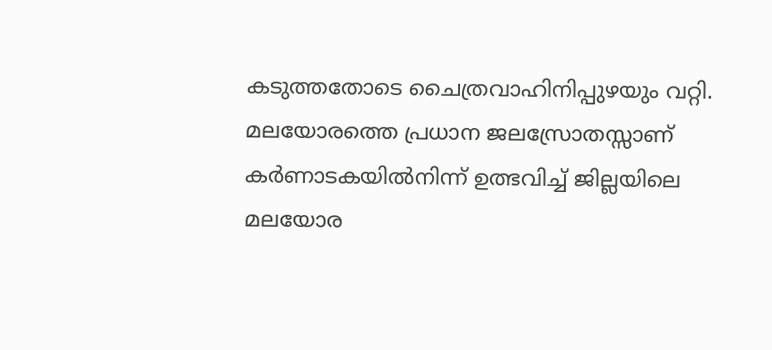കടുത്തതോടെ ചൈത്രവാഹിനിപ്പുഴയും വറ്റി. മലയോരത്തെ പ്രധാന ജലസ്രോതസ്സാണ് കർണാടകയിൽനിന്ന് ഉത്ഭവിച്ച് ജില്ലയിലെ മലയോര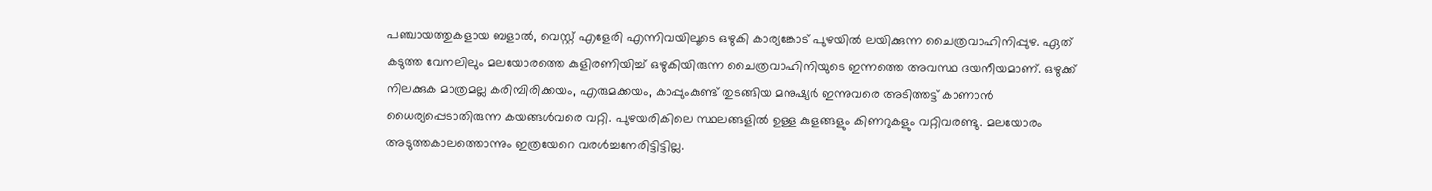പഞ്ചായത്തുകളായ ബളാൽ, വെസ്റ്റ് എളേരി എന്നിവയിലൂടെ ഒഴുകി കാര്യങ്കോട് പുഴയിൽ ലയിക്കുന്ന ചൈത്രവാഹിനിപ്പുഴ. ഏത് കടുത്ത വേനലിലും മലയോരത്തെ കുളിരണിയിച്ച് ഒഴുകിയിരുന്ന ചൈത്രവാഹിനിയുടെ ഇന്നത്തെ അവസ്ഥ ദയനീയമാണ്. ഒഴുക്ക് നിലക്കുക മാത്രമല്ല കരിമ്പിരിക്കയം, എരുമക്കയം, കാപ്പുംകുണ്ട് തുടങ്ങിയ മനുഷ്യർ ഇന്നുവരെ അടിത്തട്ട് കാണാൻ ധൈര്യപ്പെടാതിരുന്ന കയങ്ങൾവരെ വറ്റി. പുഴയരികിലെ സ്ഥലങ്ങളിൽ ഉള്ള കുളങ്ങളും കിണറുകളും വറ്റിവരണ്ടു. മലയോരം അടുത്തകാലത്തൊന്നും ഇത്രയേറെ വരൾച്ചനേരിട്ടിട്ടില്ല.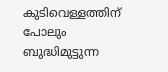കുടിവെള്ളത്തിന് പോലും ബുദ്ധിമുട്ടുന്ന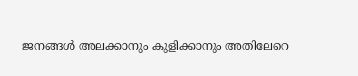ജനങ്ങൾ അലക്കാനും കുളിക്കാനും അതിലേറെ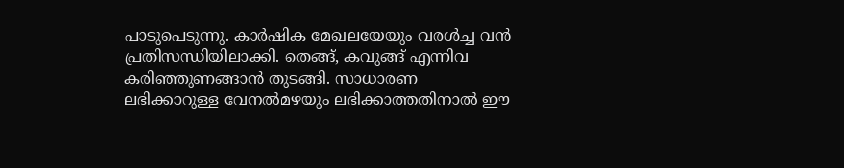പാടുപെടുന്നു. കാർഷിക മേഖലയേയും വരൾച്ച വൻ പ്രതിസന്ധിയിലാക്കി. തെങ്ങ്, കവുങ്ങ് എന്നിവ കരിഞ്ഞുണങ്ങാൻ തുടങ്ങി. സാധാരണ ലഭിക്കാറുള്ള വേനൽമഴയും ലഭിക്കാത്തതിനാൽ ഈ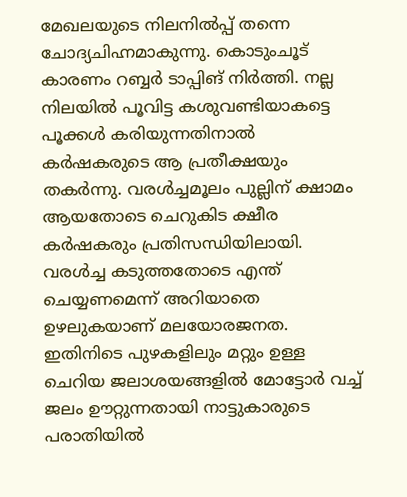മേഖലയുടെ നിലനിൽപ്പ് തന്നെ ചോദ്യചിഹ്നമാകുന്നു. കൊടുംചൂട് കാരണം റബ്ബർ ടാപ്പിങ് നിർത്തി. നല്ല നിലയിൽ പൂവിട്ട കശുവണ്ടിയാകട്ടെ പൂക്കൾ കരിയുന്നതിനാൽ കർഷകരുടെ ആ പ്രതീക്ഷയും തകർന്നു. വരൾച്ചമൂലം പുല്ലിന് ക്ഷാമം ആയതോടെ ചെറുകിട ക്ഷീര കർഷകരും പ്രതിസന്ധിയിലായി. വരൾച്ച കടുത്തതോടെ എന്ത് ചെയ്യണമെന്ന് അറിയാതെ ഉഴലുകയാണ് മലയോരജനത. ഇതിനിടെ പുഴകളിലും മറ്റും ഉള്ള ചെറിയ ജലാശയങ്ങളിൽ മോട്ടോർ വച്ച് ജലം ഊറ്റുന്നതായി നാട്ടുകാരുടെ പരാതിയിൽ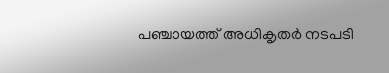പഞ്ചായത്ത് അധികൃതർ നടപടി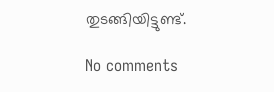തുടങ്ങിയിട്ടുണ്ട്.

No comments